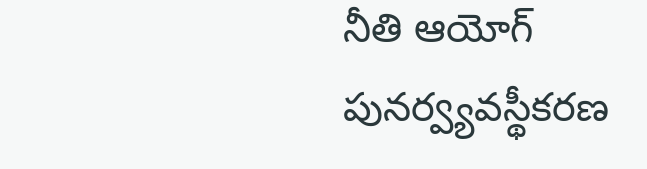నీతి ఆయోగ్ పునర్వ్యవస్థీకరణ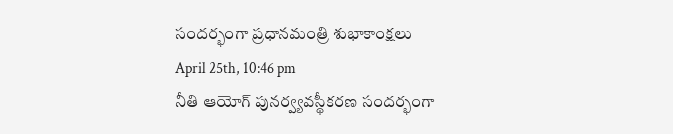సందర్భంగా ప్రధానమంత్రి శుభాకాంక్షలు
April 25th, 10:46 pm
నీతి ఆయోగ్ పునర్వ్యవస్థీకరణ సందర్భంగా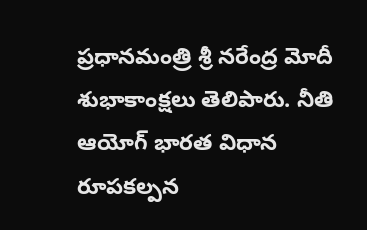ప్రధానమంత్రి శ్రీ నరేంద్ర మోదీ శుభాకాంక్షలు తెలిపారు. నీతి ఆయోగ్ భారత విధాన రూపకల్పన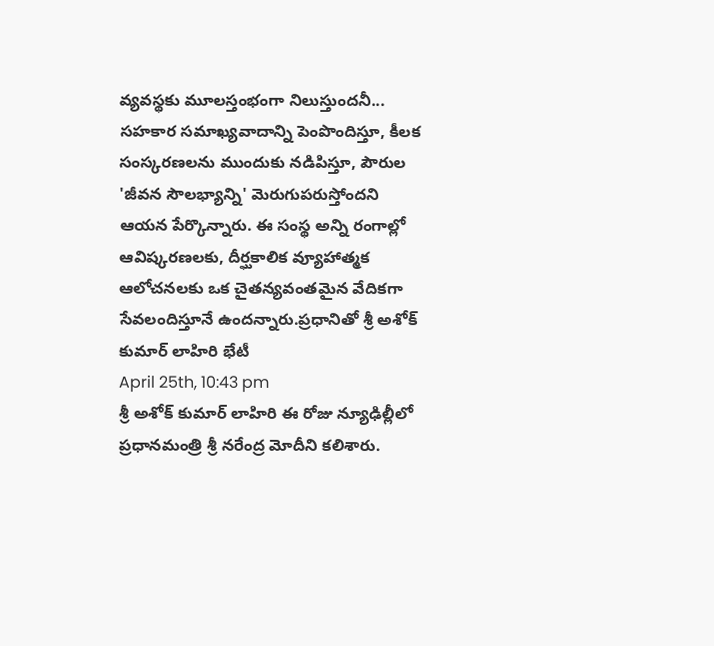వ్యవస్థకు మూలస్తంభంగా నిలుస్తుందనీ... సహకార సమాఖ్యవాదాన్ని పెంపొందిస్తూ, కీలక సంస్కరణలను ముందుకు నడిపిస్తూ, పౌరుల 'జీవన సౌలభ్యాన్ని' మెరుగుపరుస్తోందని ఆయన పేర్కొన్నారు. ఈ సంస్థ అన్ని రంగాల్లో ఆవిష్కరణలకు, దీర్ఘకాలిక వ్యూహాత్మక ఆలోచనలకు ఒక చైతన్యవంతమైన వేదికగా సేవలందిస్తూనే ఉందన్నారు.ప్రధానితో శ్రీ అశోక్ కుమార్ లాహిరి భేటీ
April 25th, 10:43 pm
శ్రీ అశోక్ కుమార్ లాహిరి ఈ రోజు న్యూఢిల్లీలో ప్రధానమంత్రి శ్రీ నరేంద్ర మోదీని కలిశారు.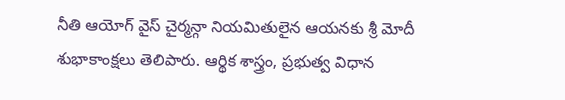నీతి ఆయోగ్ వైస్ చైర్మన్గా నియమితులైన ఆయనకు శ్రీ మోదీ శుభాకాంక్షలు తెలిపారు. ఆర్థిక శాస్త్రం, ప్రభుత్వ విధాన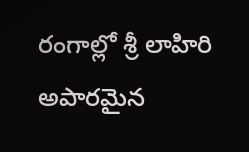రంగాల్లో శ్రీ లాహిరి అపారమైన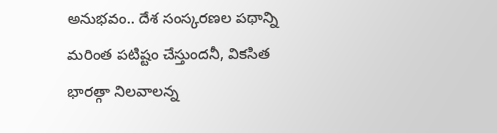అనుభవం.. దేశ సంస్కరణల పథాన్ని మరింత పటిష్టం చేస్తుందనీ, వికసిత భారత్గా నిలవాలన్న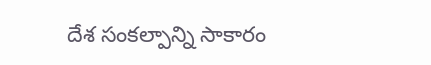దేశ సంకల్పాన్ని సాకారం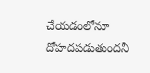చేయడంలోనూ దోహదపడుతుందనీ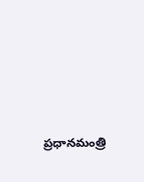ప్రధానమంత్రి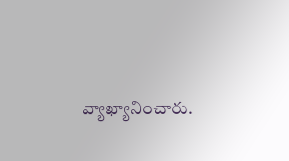వ్యాఖ్యానించారు.